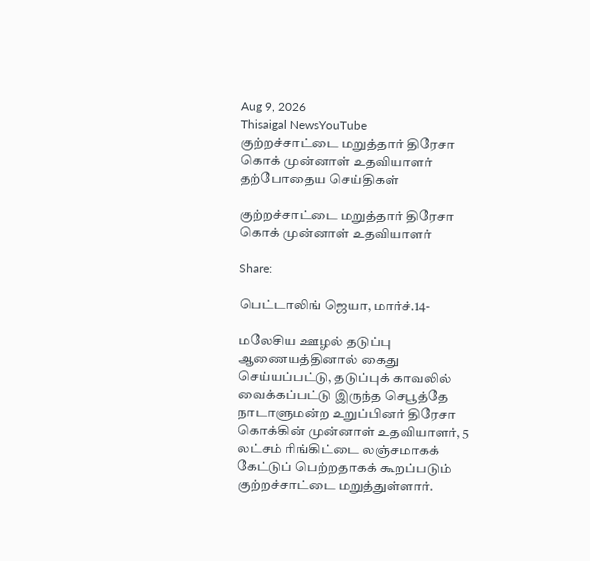Aug 9, 2026
Thisaigal NewsYouTube
குற்றச்சாட்டை மறுத்தார் திரேசா கொக் முன்னாள் உதவியாளர்
தற்போதைய செய்திகள்

குற்றச்சாட்டை மறுத்தார் திரேசா கொக் முன்னாள் உதவியாளர்

Share:

பெட்டாலிங் ஜெயா, மார்ச்.14-

மலேசிய ஊழல் தடுப்பு ஆணையத்தினால் கைது செய்யப்பட்டு, தடுப்புக் காவலில் வைக்கப்பட்டு இருந்த செபூத்தே நாடாளுமன்ற உறுப்பினர் திரேசா கொக்கின் முன்னாள் உதவியாளர், 5 லட்சம் ரிங்கிட்டை லஞ்சமாகக் கேட்டுப் பெற்றதாகக் கூறப்படும் குற்றச்சாட்டை மறுத்துள்ளார்.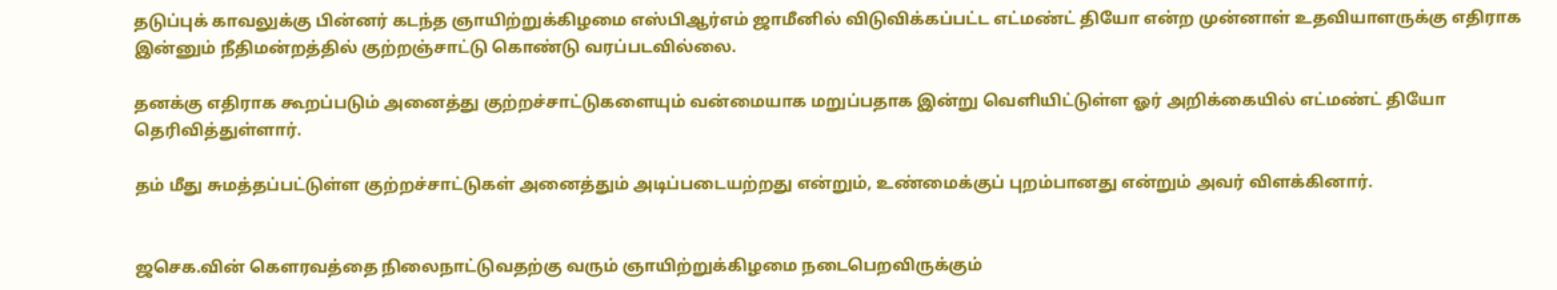தடுப்புக் காவலுக்கு பின்னர் கடந்த ஞாயிற்றுக்கிழமை எஸ்பிஆர்எம் ஜாமீனில் விடுவிக்கப்பட்ட எட்மண்ட் தியோ என்ற முன்னாள் உதவியாளருக்கு எதிராக இன்னும் நீதிமன்றத்தில் குற்றஞ்சாட்டு கொண்டு வரப்படவில்லை.

தனக்கு எதிராக கூறப்படும் அனைத்து குற்றச்சாட்டுகளையும் வன்மையாக மறுப்பதாக இன்று வெளியிட்டுள்ள ஓர் அறிக்கையில் எட்மண்ட் தியோ தெரிவித்துள்ளார்.

தம் மீது சுமத்தப்பட்டுள்ள குற்றச்சாட்டுகள் அனைத்தும் அடிப்படையற்றது என்றும், உண்மைக்குப் புறம்பானது என்றும் அவர் விளக்கினார்.


ஜசெக.வின் கெளரவத்தை நிலைநாட்டுவதற்கு வரும் ஞாயிற்றுக்கிழமை நடைபெறவிருக்கும்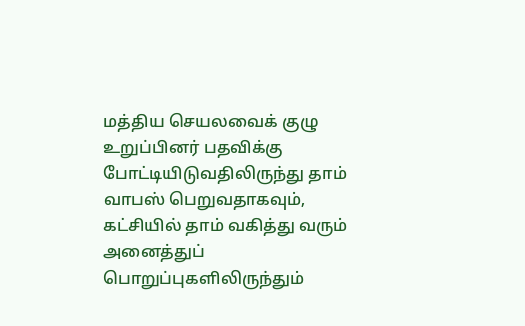மத்திய செயலவைக் குழு உறுப்பினர் பதவிக்கு போட்டியிடுவதிலிருந்து தாம் வாபஸ் பெறுவதாகவும், கட்சியில் தாம் வகித்து வரும் அனைத்துப் பொறுப்புகளிலிருந்தும்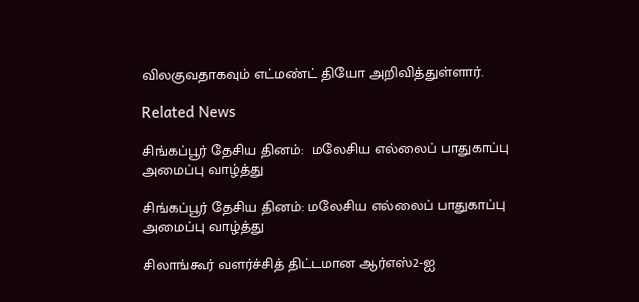விலகுவதாகவும் எட்மண்ட் தியோ அறிவித்துள்ளார்.

Related News

சிங்கப்பூர் தேசிய தினம்:  மலேசிய எல்லைப் பாதுகாப்பு அமைப்பு வாழ்த்து

சிங்கப்பூர் தேசிய தினம்: மலேசிய எல்லைப் பாதுகாப்பு அமைப்பு வாழ்த்து

சிலாங்கூர் வளர்ச்சித் திட்டமான ஆர்எஸ்2-ஐ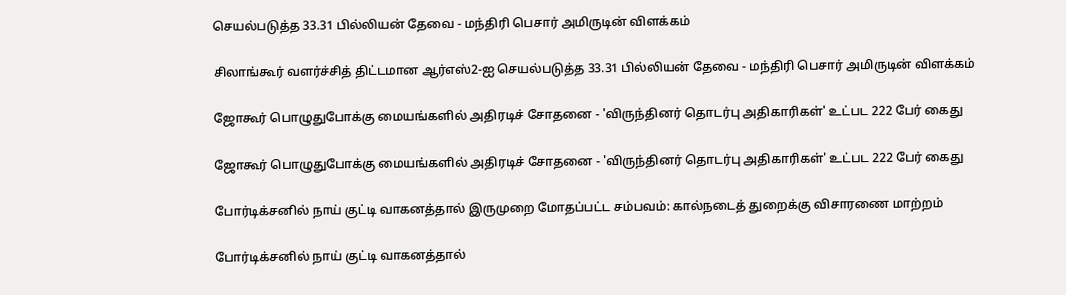செயல்படுத்த 33.31 பில்லியன் தேவை - மந்திரி பெசார் அமிருடின் விளக்கம்

சிலாங்கூர் வளர்ச்சித் திட்டமான ஆர்எஸ்2-ஐ செயல்படுத்த 33.31 பில்லியன் தேவை - மந்திரி பெசார் அமிருடின் விளக்கம்

ஜோகூர் பொழுதுபோக்கு மையங்களில் அதிரடிச் சோதனை - 'விருந்தினர் தொடர்பு அதிகாரிகள்' உட்பட 222 பேர் கைது

ஜோகூர் பொழுதுபோக்கு மையங்களில் அதிரடிச் சோதனை - 'விருந்தினர் தொடர்பு அதிகாரிகள்' உட்பட 222 பேர் கைது

போர்டிக்சனில் நாய் குட்டி வாகனத்தால் இருமுறை மோதப்பட்ட சம்பவம்: கால்நடைத் துறைக்கு விசாரணை மாற்றம்

போர்டிக்சனில் நாய் குட்டி வாகனத்தால்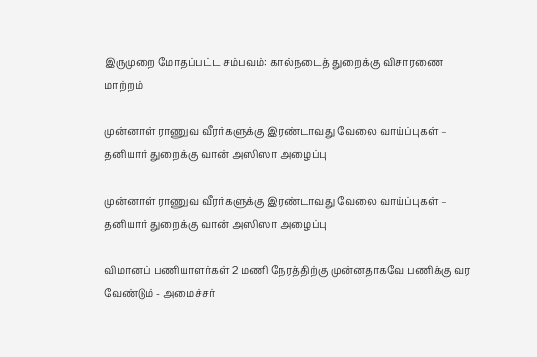இருமுறை மோதப்பட்ட சம்பவம்: கால்நடைத் துறைக்கு விசாரணை மாற்றம்

முன்னாள் ராணுவ வீரர்களுக்கு இரண்டாவது வேலை வாய்ப்புகள் – தனியார் துறைக்கு வான் அஸிஸா அழைப்பு

முன்னாள் ராணுவ வீரர்களுக்கு இரண்டாவது வேலை வாய்ப்புகள் – தனியார் துறைக்கு வான் அஸிஸா அழைப்பு

விமானப் பணியாளர்கள் 2 மணி நேரத்திற்கு முன்னதாகவே பணிக்கு வர வேண்டும் - அமைச்சர்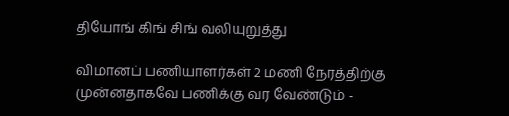தியோங் கிங் சிங் வலியுறுத்து

விமானப் பணியாளர்கள் 2 மணி நேரத்திற்கு முன்னதாகவே பணிக்கு வர வேண்டும் -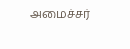அமைச்சர்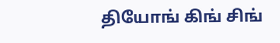தியோங் கிங் சிங்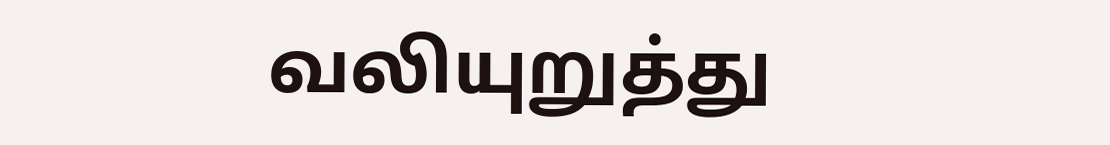வலியுறுத்து